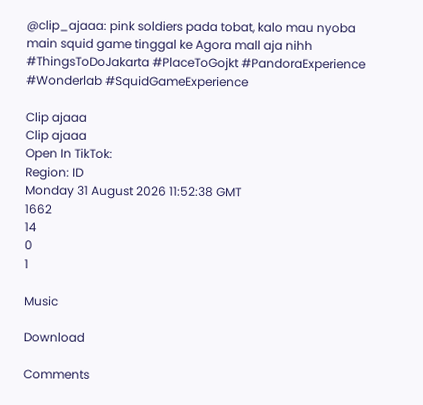@clip_ajaaa: pink soldiers pada tobat, kalo mau nyoba main squid game tinggal ke Agora mall aja nihh #ThingsToDoJakarta #PlaceToGojkt #PandoraExperience #Wonderlab #SquidGameExperience

Clip ajaaa
Clip ajaaa
Open In TikTok:
Region: ID
Monday 31 August 2026 11:52:38 GMT
1662
14
0
1

Music

Download

Comments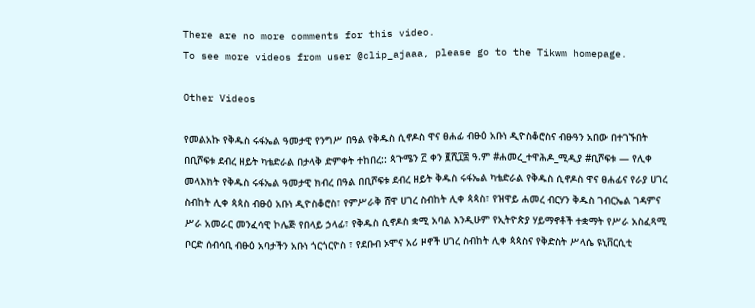There are no more comments for this video.
To see more videos from user @clip_ajaaa, please go to the Tikwm homepage.

Other Videos

የመልአኩ የቅዱስ ሩፋኤል ዓመታዊ የንግሥ በዓል የቅዱስ ሲኖዶስ ዋና ፀሐፊ ብፁዕ አቡነ ዲዮስቆሮስና ብፁዓን አበው በተገኙበት በቢሾፍቱ ደብረ ዘይት ካቴድራል በታላቅ ድምቀት ተከበረ:: ጳጉሜን ፫ ቀን ፪ሺ፲፰ ዓ.ም #ሐመረ_ተዋሕዶ_ሚዲያ #ቢሾፍቱ — የሊቀ መላእክት የቅዱስ ሩፋኤል ዓመታዊ ክብረ በዓል በቢሾፍቱ ደብረ ዘይት ቅዱስ ሩፋኤል ካቴድራል የቅዱስ ሲኖዶስ ዋና ፀሐፊና የራያ ሀገረ ስብከት ሊቀ ጳጳስ ብፁዕ አቡነ ዲዮስቆሮስ፣ የምሥራቅ ሸዋ ሀገረ ስብከት ሊቀ ጳጳስ፣ የዝዋይ ሐመረ ብርሃን ቅዱስ ገብርኤል ገዳምና ሥራ አመራር መንፈሳዊ ኮሌጅ የበላይ ኃላፊ፣ የቅዱስ ሲኖዶስ ቋሚ አባል እንዲሁም የኢትዮጵያ ሃይማኖቶች ተቋማት የሥራ አስፈጻሚ ቦርድ ሰብሳቢ ብፁዕ አባታችን አቡነ ጎርጎርዮስ ፣ የደቡብ ኦሞና አሪ ዞኖች ሀገረ ስብከት ሊቀ ጳጳስና የቅድስት ሥላሴ ዩኒቨርሲቲ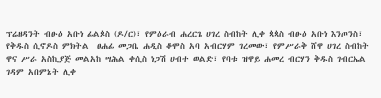ፕሬዘዳንት ብፁዕ አቡነ ፊልጶስ (ዶ/ር)፣ የምዕራብ ሐረርጌ ሀገረ ስብከት ሊቀ ጳጳስ ብፁዕ አቡነ እንጦንስ፣ የቅዱስ ሲኖዶስ ምክትል  ፀሐፊ መጋቤ ሐዲስ ቆሞስ አባ አብርሃም ገረመው፣ የምሥራቅ ሸዋ ሀገረ ስብከት ዋና ሥራ አስኪያጅ መልአከ ሣሕል ቀሲስ ነጋሽ ሀብተ ወልድ፣ የባቱ ዝዋይ ሐመረ ብርሃን ቅዱስ ገብርኤል ገዳም አበምኔት ሊቀ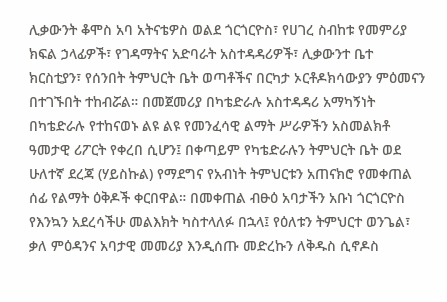ሊቃውንት ቆሞስ አባ አትናቴዎስ ወልደ ጎርጎርዮስ፣ የሀገረ ስብከቱ የመምሪያ ክፍል ኃላፊዎች፣ የገዳማትና አድባራት አስተዳዳሪዎች፣ ሊቃውንተ ቤተ ክርስቲያን፣ የሰንበት ትምህርት ቤት ወጣቶችና በርካታ ኦርቶዶክሳውያን ምዕመናን በተገኙበት ተከብሯል። በመጀመሪያ በካቴድራሉ አስተዳዳሪ አማካኝነት በካቴድራሉ የተከናወኑ ልዩ ልዩ የመንፈሳዊ ልማት ሥራዎችን አስመልክቶ ዓመታዊ ሪፖርት የቀረበ ሲሆን፤ በቀጣይም የካቴድራሉን ትምህርት ቤት ወደ ሁለተኛ ደረጃ (ሃይስኩል) የማደግና የአብነት ትምህርቱን አጠናክሮ የመቀጠል ሰፊ የልማት ዕቅዶች ቀርበዋል። በመቀጠል ብፁዕ አባታችን አቡነ ጎርጎርዮስ የእንኳን አደረሳችሁ መልእክት ካስተላለፉ በኋላ፤ የዕለቱን ትምህርተ ወንጌል፣ ቃለ ምዕዳንና አባታዊ መመሪያ እንዲሰጡ መድረኩን ለቅዱስ ሲኖዶስ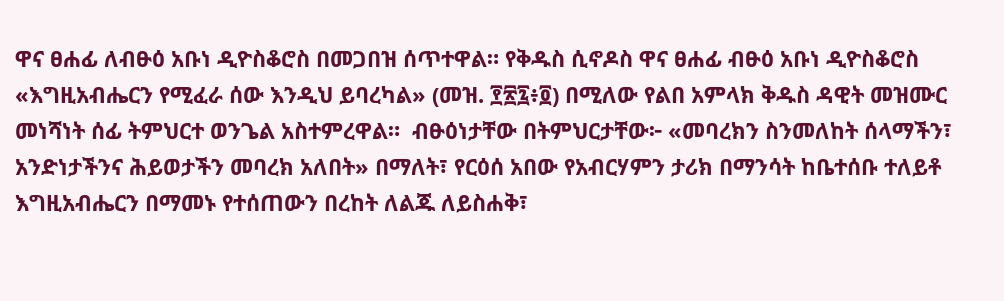ዋና ፀሐፊ ለብፁዕ አቡነ ዲዮስቆሮስ በመጋበዝ ሰጥተዋል። የቅዱስ ሲኖዶስ ዋና ፀሐፊ ብፁዕ አቡነ ዲዮስቆሮስ «እግዚአብሔርን የሚፈራ ሰው እንዲህ ይባረካል» (መዝ. ፻፳፯፥፬) በሚለው የልበ አምላክ ቅዱስ ዳዊት መዝሙር መነሻነት ሰፊ ትምህርተ ወንጌል አስተምረዋል።  ብፁዕነታቸው በትምህርታቸው፦ «መባረክን ስንመለከት ሰላማችን፣ አንድነታችንና ሕይወታችን መባረክ አለበት» በማለት፣ የርዕሰ አበው የአብርሃምን ታሪክ በማንሳት ከቤተሰቡ ተለይቶ እግዚአብሔርን በማመኑ የተሰጠውን በረከት ለልጁ ለይስሐቅ፣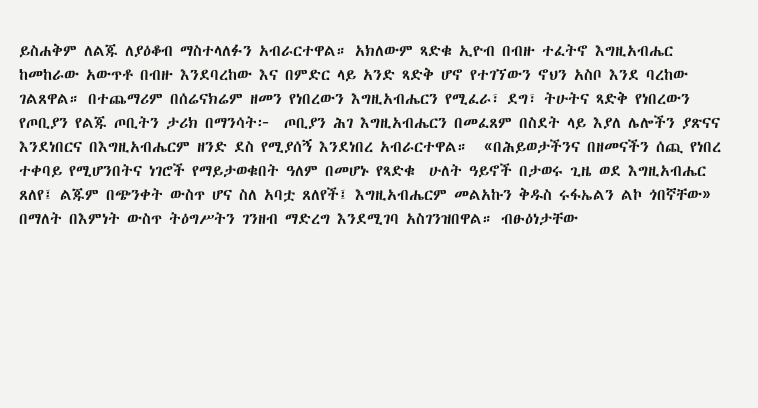ይስሐቅም ለልጁ ለያዕቆብ ማስተላለፉን አብራርተዋል። አክለውም ጻድቁ ኢዮብ በብዙ ተፈትኖ እግዚአብሔር ከመከራው አውጥቶ በብዙ እንደባረከው እና በምድር ላይ አንድ ጻድቅ ሆኖ የተገኘውን ኖህን አስቦ እንደ ባረከው ገልጸዋል። በተጨማሪም በሰሬናክሬም ዘመን የነበረውን እግዚአብሔርን የሚፈራ፣ ደግ፣ ትሁትና ጻድቅ የነበረውን የጦቢያን የልጁ ጦቢትን ታሪክ በማንሳት፦  ጦቢያን ሕገ እግዚአብሔርን በመፈጸም በስደት ላይ እያለ ሌሎችን ያጽናና እንደነበርና በእግዚአብሔርም ዘንድ ደስ የሚያሰኝ እንደነበረ አብራርተዋል።  «በሕይወታችንና በዘመናችን ሰጪ የነበረ ተቀባይ የሚሆንበትና ነገሮች የማይታወቁበት ዓለም በመሆኑ የጻድቁ  ሁለት ዓይኖች በታወሩ ጊዜ ወደ እግዚአብሔር ጸለየ፤ ልጁም በጭንቀት ውስጥ ሆና ስለ አባቷ ጸለየች፤ እግዚአብሔርም መልአኩን ቅዱስ ሩፋኤልን ልኮ ጎበኛቸው» በማለት በእምነት ውስጥ ትዕግሥትን ገንዘብ ማድረግ እንደሚገባ አስገንዝበዋል። ብፁዕነታቸው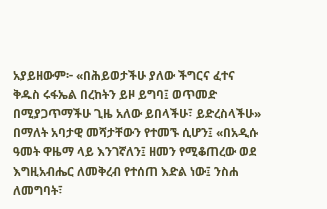አያይዘውም፦ «በሕይወታችሁ ያለው ችግርና ፈተና ቅዱስ ሩፋኤል በረከትን ይዞ ይግባ፤ ወጥመድ በሚያጋጥማችሁ ጊዜ አለው ይበላችሁ፣ ይድረስላችሁ» በማለት አባታዊ መሻታቸውን የተመኙ ሲሆን፤ «በአዲሱ ዓመት ዋዜማ ላይ እንገኛለን፤ ዘመን የሚቆጠረው ወደ እግዚአብሔር ለመቅረብ የተሰጠ እድል ነው፤ ንስሐ ለመግባት፣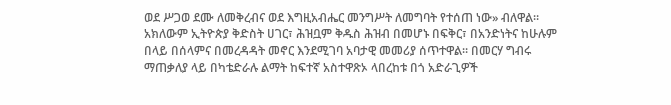ወደ ሥጋወ ደሙ ለመቅረብና ወደ እግዚአብሔር መንግሥት ለመግባት የተሰጠ ነው» ብለዋል።  አክለውም ኢትዮጵያ ቅድስት ሀገር፣ ሕዝቧም ቅዱስ ሕዝብ በመሆኑ በፍቅር፣ በአንድነትና ከሁሉም በላይ በሰላምና በመረዳዳት መኖር እንደሚገባ አባታዊ መመሪያ ሰጥተዋል። በመርሃ ግብሩ ማጠቃለያ ላይ በካቴድራሉ ልማት ከፍተኛ አስተዋጽኦ ላበረከቱ በጎ አድራጊዎች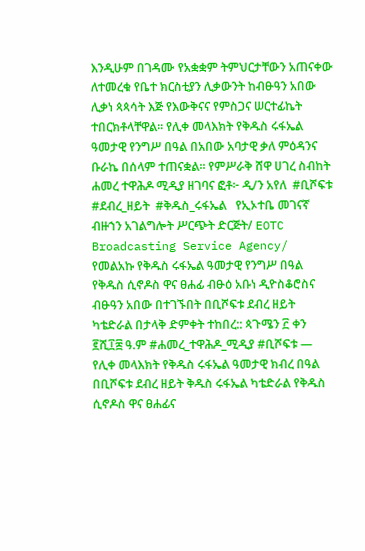እንዲሁም በገዳሙ የአቋቋም ትምህርታቸውን አጠናቀው ለተመረቁ የቤተ ክርስቲያን ሊቃውንት ከብፁዓን አበው ሊቃነ ጳጳሳት እጅ የእውቅናና የምስጋና ሠርተፊኬት ተበርክቶላቸዋል። የሊቀ መላእክት የቅዱስ ሩፋኤል ዓመታዊ የንግሥ በዓል በአበው አባታዊ ቃለ ምዕዳንና ቡራኬ በሰላም ተጠናቋል። የምሥራቅ ሸዋ ሀገረ ስብከት  ሐመረ ተዋሕዶ ሚዲያ ዘገባና ፎቶ፦ ዲ/ን አየለ  #ቢሾፍቱ #ደብረ_ዘይት  #ቅዱስ_ሩፋኤል   የኢኦተቤ መገናኛ ብዙኀን አገልግሎት ሥርጭት ድርጅት/ EOTC Broadcasting Service Agency/
የመልአኩ የቅዱስ ሩፋኤል ዓመታዊ የንግሥ በዓል የቅዱስ ሲኖዶስ ዋና ፀሐፊ ብፁዕ አቡነ ዲዮስቆሮስና ብፁዓን አበው በተገኙበት በቢሾፍቱ ደብረ ዘይት ካቴድራል በታላቅ ድምቀት ተከበረ:: ጳጉሜን ፫ ቀን ፪ሺ፲፰ ዓ.ም #ሐመረ_ተዋሕዶ_ሚዲያ #ቢሾፍቱ — የሊቀ መላእክት የቅዱስ ሩፋኤል ዓመታዊ ክብረ በዓል በቢሾፍቱ ደብረ ዘይት ቅዱስ ሩፋኤል ካቴድራል የቅዱስ ሲኖዶስ ዋና ፀሐፊና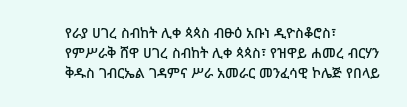የራያ ሀገረ ስብከት ሊቀ ጳጳስ ብፁዕ አቡነ ዲዮስቆሮስ፣ የምሥራቅ ሸዋ ሀገረ ስብከት ሊቀ ጳጳስ፣ የዝዋይ ሐመረ ብርሃን ቅዱስ ገብርኤል ገዳምና ሥራ አመራር መንፈሳዊ ኮሌጅ የበላይ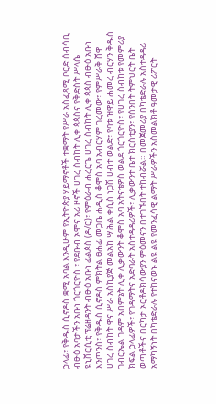ኃላፊ፣ የቅዱስ ሲኖዶስ ቋሚ አባል እንዲሁም የኢትዮጵያ ሃይማኖቶች ተቋማት የሥራ አስፈጻሚ ቦርድ ሰብሳቢ ብፁዕ አባታችን አቡነ ጎርጎርዮስ ፣ የደቡብ ኦሞና አሪ ዞኖች ሀገረ ስብከት ሊቀ ጳጳስና የቅድስት ሥላሴ ዩኒቨርሲቲ ፕሬዘዳንት ብፁዕ አቡነ ፊልጶስ (ዶ/ር)፣ የምዕራብ ሐረርጌ ሀገረ ስብከት ሊቀ ጳጳስ ብፁዕ አቡነ እንጦንስ፣ የቅዱስ ሲኖዶስ ምክትል ፀሐፊ መጋቤ ሐዲስ ቆሞስ አባ አብርሃም ገረመው፣ የምሥራቅ ሸዋ ሀገረ ስብከት ዋና ሥራ አስኪያጅ መልአከ ሣሕል ቀሲስ ነጋሽ ሀብተ ወልድ፣ የባቱ ዝዋይ ሐመረ ብርሃን ቅዱስ ገብርኤል ገዳም አበምኔት ሊቀ ሊቃውንት ቆሞስ አባ አትናቴዎስ ወልደ ጎርጎርዮስ፣ የሀገረ ስብከቱ የመምሪያ ክፍል ኃላፊዎች፣ የገዳማትና አድባራት አስተዳዳሪዎች፣ ሊቃውንተ ቤተ ክርስቲያን፣ የሰንበት ትምህርት ቤት ወጣቶችና በርካታ ኦርቶዶክሳውያን ምዕመናን በተገኙበት ተከብሯል። በመጀመሪያ በካቴድራሉ አስተዳዳሪ አማካኝነት በካቴድራሉ የተከናወኑ ልዩ ልዩ የመንፈሳዊ ልማት ሥራዎችን አስመልክቶ ዓመታዊ ሪፖርት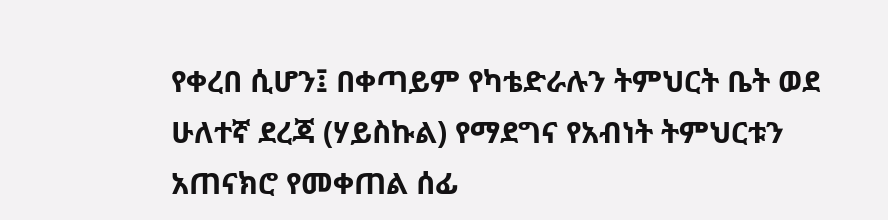የቀረበ ሲሆን፤ በቀጣይም የካቴድራሉን ትምህርት ቤት ወደ ሁለተኛ ደረጃ (ሃይስኩል) የማደግና የአብነት ትምህርቱን አጠናክሮ የመቀጠል ሰፊ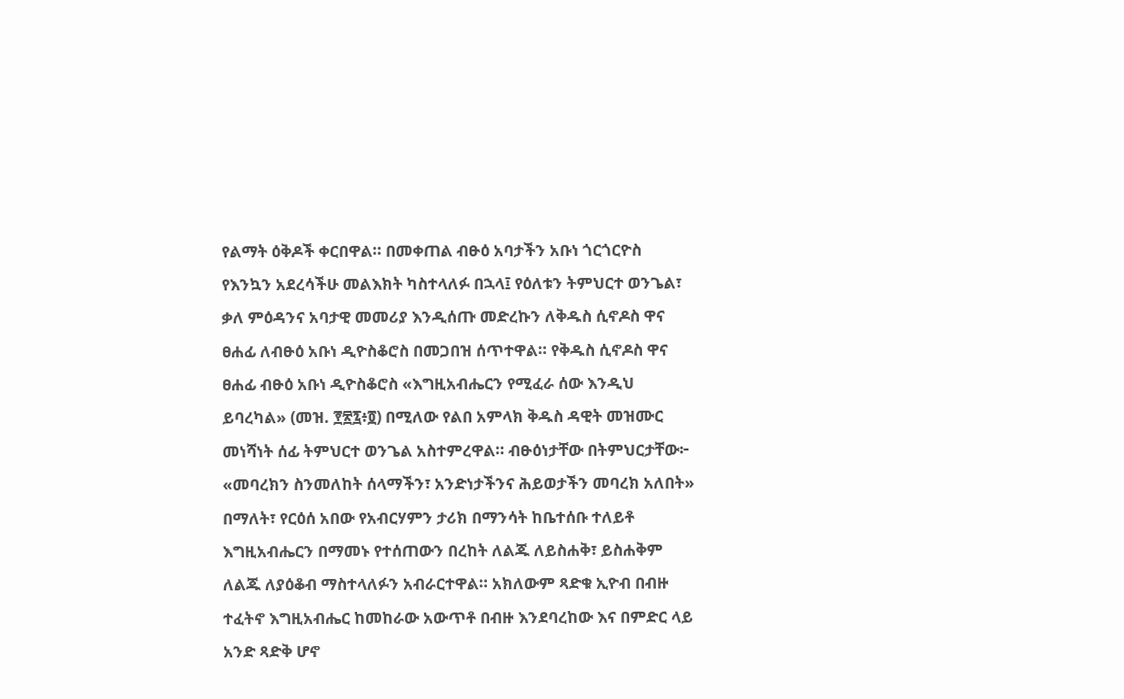የልማት ዕቅዶች ቀርበዋል። በመቀጠል ብፁዕ አባታችን አቡነ ጎርጎርዮስ የእንኳን አደረሳችሁ መልእክት ካስተላለፉ በኋላ፤ የዕለቱን ትምህርተ ወንጌል፣ ቃለ ምዕዳንና አባታዊ መመሪያ እንዲሰጡ መድረኩን ለቅዱስ ሲኖዶስ ዋና ፀሐፊ ለብፁዕ አቡነ ዲዮስቆሮስ በመጋበዝ ሰጥተዋል። የቅዱስ ሲኖዶስ ዋና ፀሐፊ ብፁዕ አቡነ ዲዮስቆሮስ «እግዚአብሔርን የሚፈራ ሰው እንዲህ ይባረካል» (መዝ. ፻፳፯፥፬) በሚለው የልበ አምላክ ቅዱስ ዳዊት መዝሙር መነሻነት ሰፊ ትምህርተ ወንጌል አስተምረዋል። ብፁዕነታቸው በትምህርታቸው፦ «መባረክን ስንመለከት ሰላማችን፣ አንድነታችንና ሕይወታችን መባረክ አለበት» በማለት፣ የርዕሰ አበው የአብርሃምን ታሪክ በማንሳት ከቤተሰቡ ተለይቶ እግዚአብሔርን በማመኑ የተሰጠውን በረከት ለልጁ ለይስሐቅ፣ ይስሐቅም ለልጁ ለያዕቆብ ማስተላለፉን አብራርተዋል። አክለውም ጻድቁ ኢዮብ በብዙ ተፈትኖ እግዚአብሔር ከመከራው አውጥቶ በብዙ እንደባረከው እና በምድር ላይ አንድ ጻድቅ ሆኖ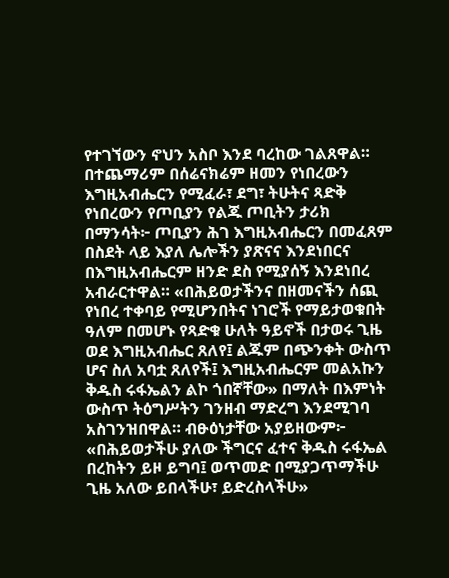የተገኘውን ኖህን አስቦ እንደ ባረከው ገልጸዋል። በተጨማሪም በሰሬናክሬም ዘመን የነበረውን እግዚአብሔርን የሚፈራ፣ ደግ፣ ትሁትና ጻድቅ የነበረውን የጦቢያን የልጁ ጦቢትን ታሪክ በማንሳት፦ ጦቢያን ሕገ እግዚአብሔርን በመፈጸም በስደት ላይ እያለ ሌሎችን ያጽናና እንደነበርና በእግዚአብሔርም ዘንድ ደስ የሚያሰኝ እንደነበረ አብራርተዋል። «በሕይወታችንና በዘመናችን ሰጪ የነበረ ተቀባይ የሚሆንበትና ነገሮች የማይታወቁበት ዓለም በመሆኑ የጻድቁ ሁለት ዓይኖች በታወሩ ጊዜ ወደ እግዚአብሔር ጸለየ፤ ልጁም በጭንቀት ውስጥ ሆና ስለ አባቷ ጸለየች፤ እግዚአብሔርም መልአኩን ቅዱስ ሩፋኤልን ልኮ ጎበኛቸው» በማለት በእምነት ውስጥ ትዕግሥትን ገንዘብ ማድረግ እንደሚገባ አስገንዝበዋል። ብፁዕነታቸው አያይዘውም፦ «በሕይወታችሁ ያለው ችግርና ፈተና ቅዱስ ሩፋኤል በረከትን ይዞ ይግባ፤ ወጥመድ በሚያጋጥማችሁ ጊዜ አለው ይበላችሁ፣ ይድረስላችሁ»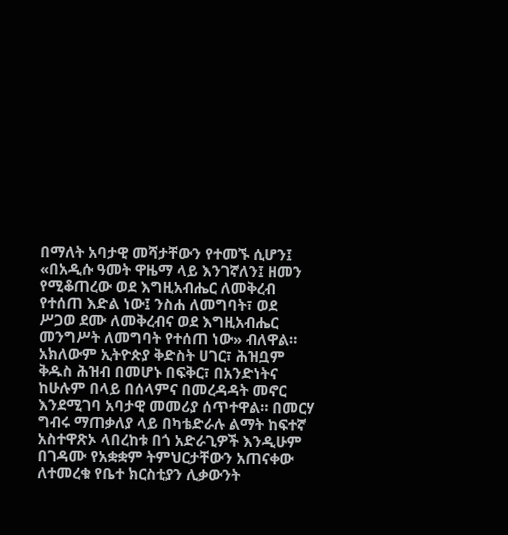በማለት አባታዊ መሻታቸውን የተመኙ ሲሆን፤ «በአዲሱ ዓመት ዋዜማ ላይ እንገኛለን፤ ዘመን የሚቆጠረው ወደ እግዚአብሔር ለመቅረብ የተሰጠ እድል ነው፤ ንስሐ ለመግባት፣ ወደ ሥጋወ ደሙ ለመቅረብና ወደ እግዚአብሔር መንግሥት ለመግባት የተሰጠ ነው» ብለዋል። አክለውም ኢትዮጵያ ቅድስት ሀገር፣ ሕዝቧም ቅዱስ ሕዝብ በመሆኑ በፍቅር፣ በአንድነትና ከሁሉም በላይ በሰላምና በመረዳዳት መኖር እንደሚገባ አባታዊ መመሪያ ሰጥተዋል። በመርሃ ግብሩ ማጠቃለያ ላይ በካቴድራሉ ልማት ከፍተኛ አስተዋጽኦ ላበረከቱ በጎ አድራጊዎች እንዲሁም በገዳሙ የአቋቋም ትምህርታቸውን አጠናቀው ለተመረቁ የቤተ ክርስቲያን ሊቃውንት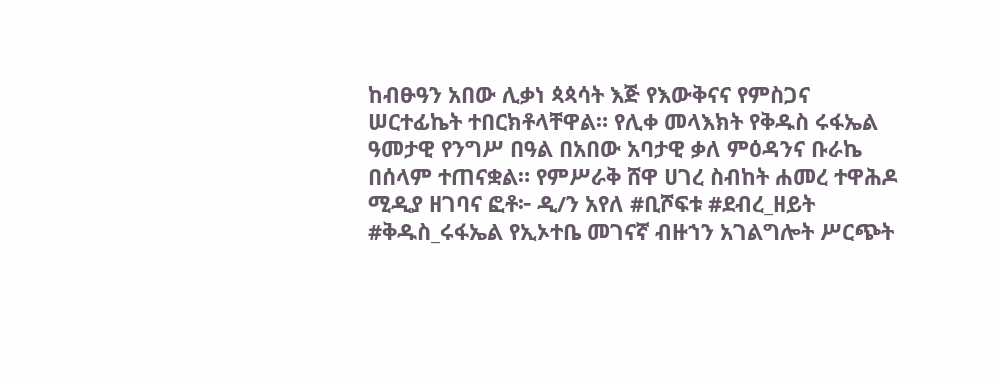ከብፁዓን አበው ሊቃነ ጳጳሳት እጅ የእውቅናና የምስጋና ሠርተፊኬት ተበርክቶላቸዋል። የሊቀ መላእክት የቅዱስ ሩፋኤል ዓመታዊ የንግሥ በዓል በአበው አባታዊ ቃለ ምዕዳንና ቡራኬ በሰላም ተጠናቋል። የምሥራቅ ሸዋ ሀገረ ስብከት ሐመረ ተዋሕዶ ሚዲያ ዘገባና ፎቶ፦ ዲ/ን አየለ #ቢሾፍቱ #ደብረ_ዘይት #ቅዱስ_ሩፋኤል የኢኦተቤ መገናኛ ብዙኀን አገልግሎት ሥርጭት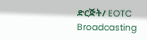ድርጅት/ EOTC Broadcasting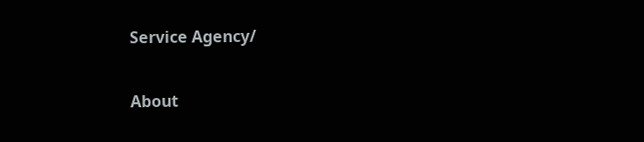Service Agency/

About